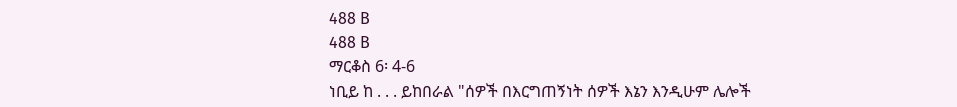488 B
488 B
ማርቆስ 6፡ 4-6
ነቢይ ከ . . . ይከበራል "ሰዎች በእርግጠኝነት ሰዎች እኔን እንዲሁም ሌሎች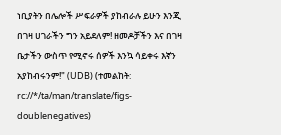ነቢያትን በሌሎች ሥፍራዎች ያከብራሉ ይሁን እንጂ በገዛ ሀገራችን ግን አይደለም! ዘመዶቻችን እና በገዛ ቤታችን ውስጥ የሚኖሩ ሰዎች እንኳ ሳይቀሩ እኛን አያከብሩንም!" (UDB) (ተመልከት: rc://*/ta/man/translate/figs-doublenegatives)